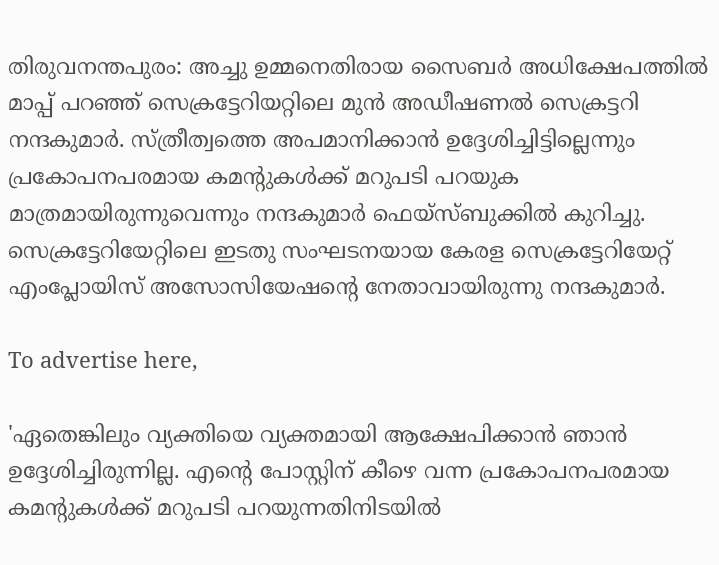തിരുവനന്തപുരം: അച്ചു ഉമ്മനെതിരായ സൈബർ അധിക്ഷേപത്തിൽ മാപ്പ് പറഞ്ഞ് സെക്രട്ടേറിയറ്റിലെ മുൻ അഡീഷണൽ സെക്രട്ടറി നന്ദകുമാർ. സ്ത്രീത്വത്തെ അപമാനിക്കാൻ ഉദ്ദേശിച്ചിട്ടില്ലെന്നും പ്രകോപനപരമായ കമന്റുകൾക്ക് മറുപടി പറയുക മാത്രമായിരുന്നുവെന്നും നന്ദകുമാർ ഫെയ്സ്ബുക്കിൽ കുറിച്ചു. സെക്രട്ടേറിയേറ്റിലെ ഇടതു സംഘടനയായ കേരള സെക്രട്ടേറിയേറ്റ് എംപ്ലോയിസ് അസോസിയേഷന്റെ നേതാവായിരുന്നു നന്ദകുമാർ.

To advertise here,

'ഏതെങ്കിലും വ്യക്തിയെ വ്യക്തമായി ആക്ഷേപിക്കാൻ ഞാൻ ഉദ്ദേശിച്ചിരുന്നില്ല. എന്റെ പോസ്റ്റിന് കീഴെ വന്ന പ്രകോപനപരമായ കമന്റുകൾക്ക് മറുപടി പറയുന്നതിനിടയിൽ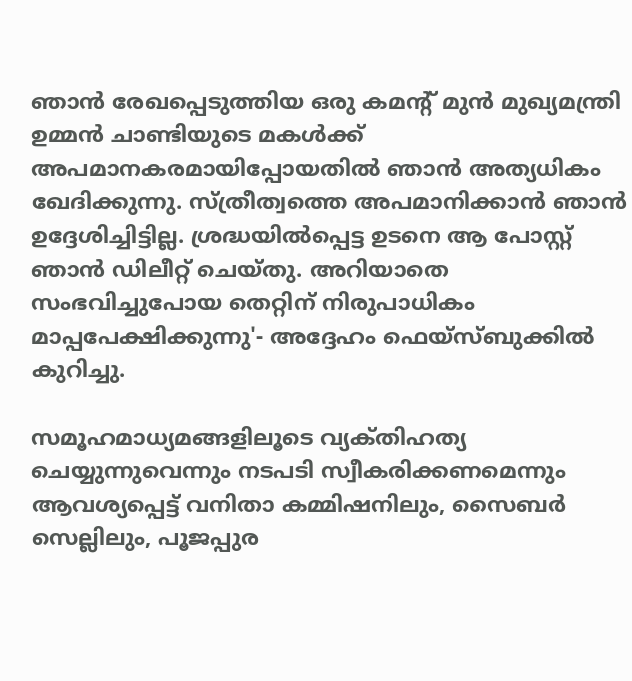ഞാൻ രേഖപ്പെടുത്തിയ ഒരു കമന്റ് മുൻ മുഖ്യമന്ത്രി ഉമ്മൻ ചാണ്ടിയുടെ മകൾക്ക് അപമാനകരമായിപ്പോയതിൽ ഞാൻ അത്യധികം ഖേദിക്കുന്നു. സ്ത്രീത്വത്തെ അപമാനിക്കാൻ ഞാൻ ഉദ്ദേശിച്ചിട്ടില്ല. ശ്രദ്ധയിൽപ്പെട്ട ഉടനെ ആ പോസ്റ്റ് ഞാൻ ഡിലീറ്റ് ചെയ്തു. അറിയാതെ സംഭവിച്ചുപോയ തെറ്റിന് നിരുപാധികം മാപ്പപേക്ഷിക്കുന്നു'- അദ്ദേഹം ഫെയ്സ്ബുക്കിൽ കുറിച്ചു.

സമൂഹമാധ്യമങ്ങളിലൂടെ വ്യക്‌തിഹത്യ ചെയ്യുന്നുവെന്നും നടപടി സ്വീകരിക്കണമെന്നും ആവശ്യപ്പെട്ട്‌ വനിതാ കമ്മിഷനിലും, സൈബർ സെല്ലിലും, പൂജപ്പുര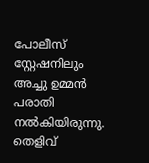പോലീസ് സ്റ്റേഷനിലും അച്ചു ഉമ്മൻ പരാതി നൽകിയിരുന്നു. തെളിവ്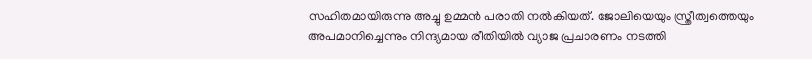സഹിതമായിരുന്നു അച്ചു ഉമ്മൻ പരാതി നൽകിയത്‌. ജോലിയെയും സ്ത്രീത്വത്തെയും അപമാനിച്ചെന്നും നിന്ദ്യമായ രീതിയിൽ വ്യാജ പ്രചാരണം നടത്തി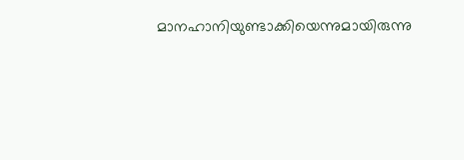മാനഹാനിയുണ്ടാക്കിയെന്നുമായിരുന്നു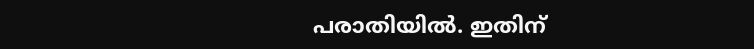പരാതിയിൽ. ഇതിന്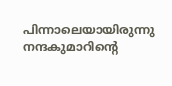പിന്നാലെയായിരുന്നു നന്ദകുമാറിന്റെ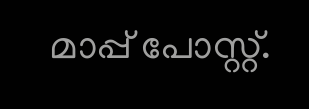മാപ്പ് പോസ്റ്റ്.